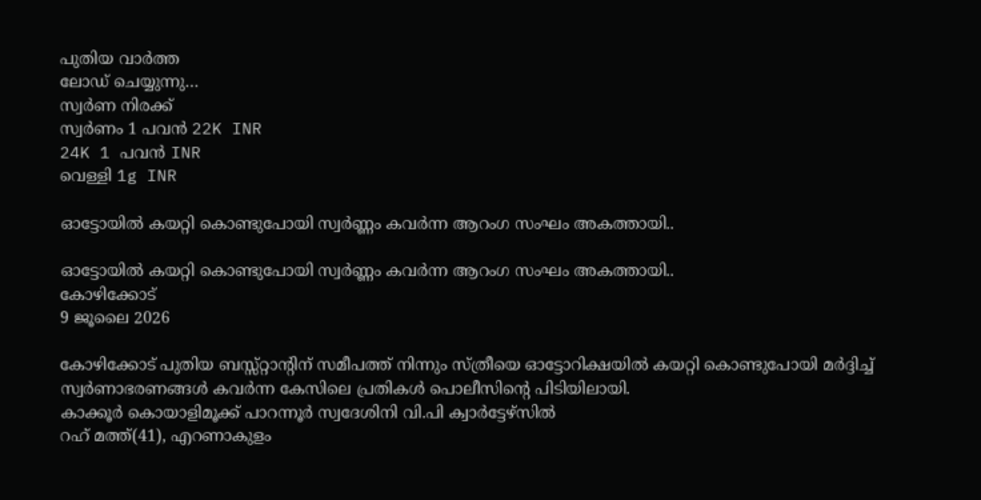പുതിയ വാർത്ത
ലോഡ് ചെയ്യുന്നു…
സ്വർണ നിരക്ക്
സ്വർണം 1 പവൻ 22K INR
24K 1 പവൻ INR
വെള്ളി 1g INR

ഓട്ടോയിൽ കയറ്റി കൊണ്ടുപോയി സ്വർണ്ണം കവർന്ന ആറംഗ സംഘം അകത്തായി..

ഓട്ടോയിൽ കയറ്റി കൊണ്ടുപോയി സ്വർണ്ണം കവർന്ന ആറംഗ സംഘം അകത്തായി..
കോഴിക്കോട്
9 ജൂലൈ 2026

കോഴിക്കോട് പുതിയ ബസ്സ്റ്റാൻ്റിന് സമീപത്ത് നിന്നും സ്ത്രീയെ ഓട്ടോറിക്ഷയില്‍ കയറ്റി കൊണ്ടുപോയി മര്‍ദ്ദിച്ച് സ്വര്‍ണാഭരണങ്ങള്‍ കവർന്ന കേസിലെ പ്രതികള്‍ പൊലീസിൻ്റെ പിടിയിലായി.
കാക്കൂര്‍ കൊയാളിമൂക്ക് പാറന്നൂര്‍ സ്വദേശിനി വി.പി ക്വാർട്ടേഴ്സിൽ
റഹ് മത്ത്(41), എറണാകുളം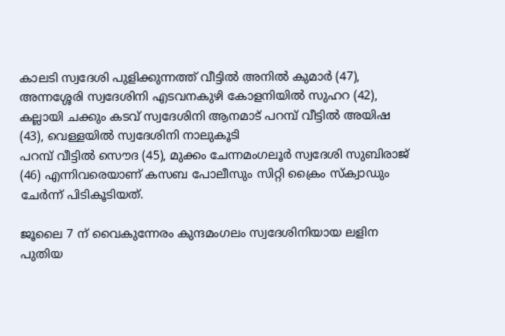കാലടി സ്വദേശി പുളിക്കുന്നത്ത് വീട്ടിൽ അനില്‍ കുമാര്‍ (47), അന്നശ്ശേരി സ്വദേശിനി എടവനകുഴി കോളനിയില്‍ സുഹറ (42), കല്ലായി ചക്കും കടവ് സ്വദേശിനി ആനമാട് പറമ്പ് വീട്ടില്‍ അയിഷ (43), വെള്ളയില്‍ സ്വദേശിനി നാലുകൂടി
പറമ്പ് വീട്ടില്‍ സൌദ (45), മുക്കം ചേന്നമംഗലൂര്‍ സ്വദേശി സുബിരാജ് (46) എന്നിവരെയാണ് കസബ പോലീസും സിറ്റി ക്രൈം സ്ക്വാഡും ചേര്‍ന്ന് പിടികൂടിയത്.

ജൂലൈ 7 ന് വൈകുന്നേരം കുന്ദമംഗലം സ്വദേശിനിയായ ലളിന പുതിയ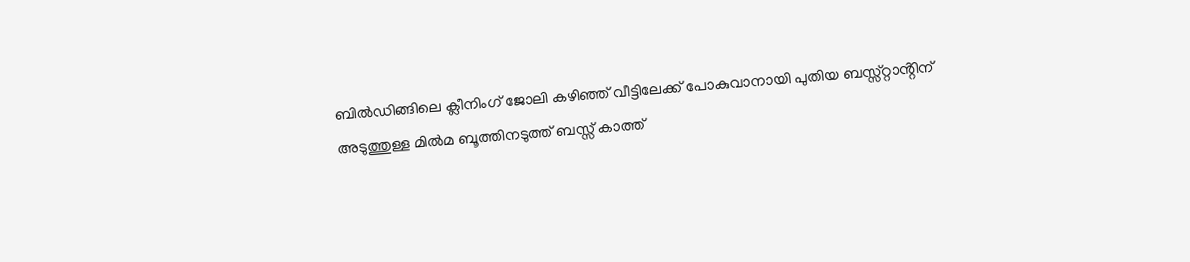ബില്‍ഡിങ്ങിലെ ക്ലീനിംഗ് ജോലി കഴിഞ്ഞ് വീട്ടിലേക്ക് പോകുവാനായി പുതിയ ബസ്സ്റ്റാൻ്റിന്
അടുത്തുള്ള മില്‍മ ബൂത്തിനടുത്ത് ബസ്സ് കാത്ത്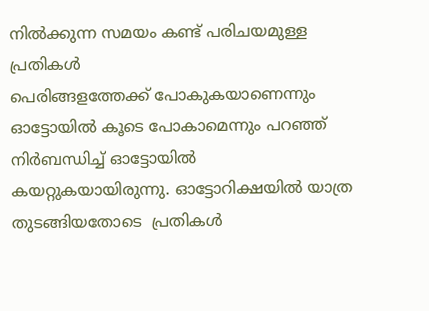നില്‍ക്കുന്ന സമയം കണ്ട് പരിചയമുള്ള പ്രതികള്‍
പെരിങ്ങളത്തേക്ക് പോകുകയാണെന്നും ഓട്ടോയില്‍ കൂടെ പോകാമെന്നും പറഞ്ഞ് നിര്‍ബന്ധിച്ച് ഓട്ടോയില്‍ കയറ്റുകയായിരുന്നു. ഓട്ടോറിക്ഷയിൽ യാത്ര തുടങ്ങിയതോടെ  പ്രതികൾ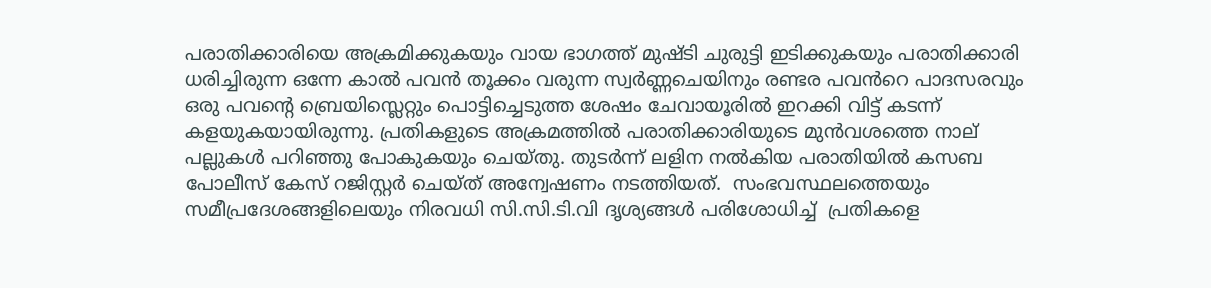പരാതിക്കാരിയെ അക്രമിക്കുകയും വായ ഭാഗത്ത് മുഷ്ടി ചുരുട്ടി ഇടിക്കുകയും പരാതിക്കാരി ധരിച്ചിരുന്ന ഒന്നേ കാൽ പവൻ തൂക്കം വരുന്ന സ്വർണ്ണചെയിനും രണ്ടര പവൻറെ പാദസരവും ഒരു പവൻ്റെ ബ്രെയിസ്ലെറ്റും പൊട്ടിച്ചെടുത്ത ശേഷം ചേവായൂരില്‍ ഇറക്കി വിട്ട് കടന്ന് കളയുകയായിരുന്നു. പ്രതികളുടെ അക്രമത്തിൽ പരാതിക്കാരിയുടെ മുൻവശത്തെ നാല് പല്ലുകൾ പറിഞ്ഞു പോകുകയും ചെയ്തു. തുടർന്ന് ലളിന നൽകിയ പരാതിയില്‍ കസബ പോലീസ് കേസ് റജിസ്റ്റര്‍ ചെയ്ത് അന്വേഷണം നടത്തിയത്.  സംഭവസ്ഥലത്തെയും സമീപ്രദേശങ്ങളിലെയും നിരവധി സി.സി.ടി.വി ദൃശ്യങ്ങൾ പരിശോധിച്ച്  പ്രതികളെ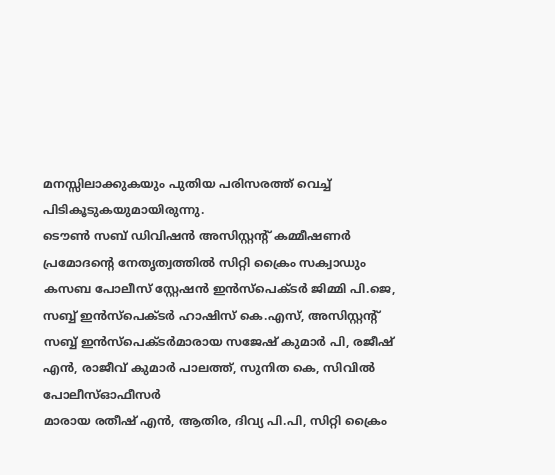മനസ്സിലാക്കുകയും പുതിയ പരിസരത്ത് വെച്ച് പിടികൂടുകയുമായിരുന്നു.
ടൌണ്‍ സബ് ഡിവിഷന്‍ അസിസ്റ്റന്‍റ് കമ്മീഷണര്‍ പ്രമോദന്റെ നേതൃത്വത്തിൽ സിറ്റി ക്രൈം സക്വാഡും കസബ പോലീസ് സ്റ്റേഷൻ ഇൻസ്പെക്ടർ ജിമ്മി പി.ജെ, സബ്ബ് ഇൻസ്പെക്ടർ ഹാഷിസ് കെ.എസ്, അസിസ്റ്റന്‍റ് സബ്ബ് ഇൻസ്പെക്ടർമാരായ സജേഷ് കുമാർ പി, രജീഷ് എൻ, രാജീവ് കുമാർ പാലത്ത്, സുനിത കെ, സിവിൽ പോലീസ്ഓഫീസർ
മാരായ രതീഷ് എൻ, ആതിര, ദിവ്യ പി.പി, സിറ്റി ക്രൈം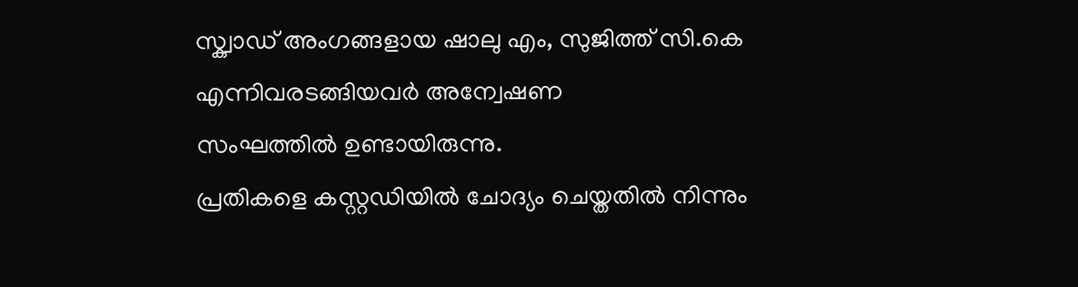സ്ക്വാഡ് അംഗങ്ങളായ ഷാലു എം, സുജിത്ത് സി.കെ എന്നിവരടങ്ങിയവർ അന്വേഷണ
സംഘത്തിൽ ഉണ്ടായിരുന്നു.
പ്രതികളെ കസ്റ്റഡിയിൽ ചോദ്യം ചെയ്തതില്‍ നിന്നും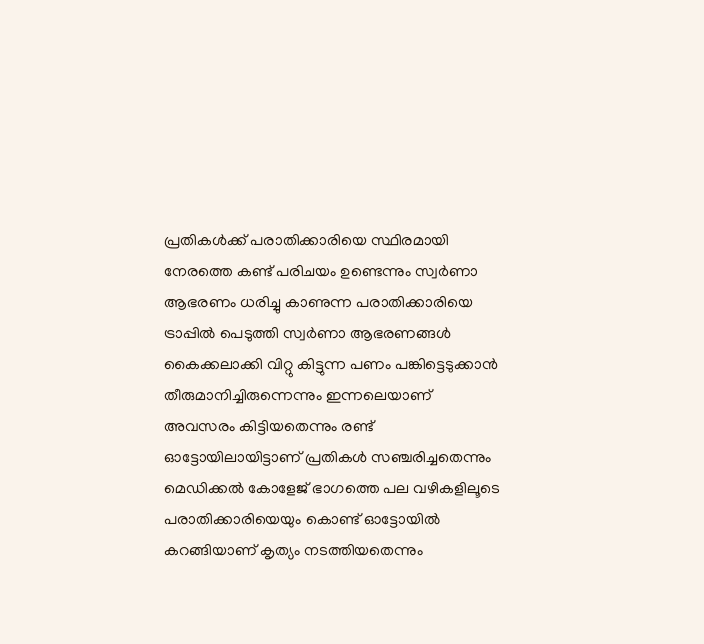പ്രതികള്‍ക്ക് പരാതിക്കാരിയെ സ്ഥിരമായി നേരത്തെ കണ്ട് പരിചയം ഉണ്ടെന്നും സ്വര്‍ണാ ആഭരണം ധരിച്ചു കാണുന്ന പരാതിക്കാരിയെ ട്രാപ്പില്‍ പെടുത്തി സ്വര്‍ണാ ആഭരണങ്ങൾ കൈക്കലാക്കി വിറ്റു കിട്ടുന്ന പണം പങ്കിട്ടെടുക്കാന്‍ തീരുമാനിച്ചിരുന്നെന്നും ഇന്നലെയാണ് അവസരം കിട്ടിയതെന്നും രണ്ട് ഓട്ടോയിലായിട്ടാണ് പ്രതികള്‍ സഞ്ചരിച്ചതെന്നും മെഡിക്കല്‍ കോളേജ് ഭാഗത്തെ പല വഴികളിലൂടെ പരാതിക്കാരിയെയും കൊണ്ട് ഓട്ടോയില്‍ കറങ്ങിയാണ് കൃത്യം നടത്തിയതെന്നും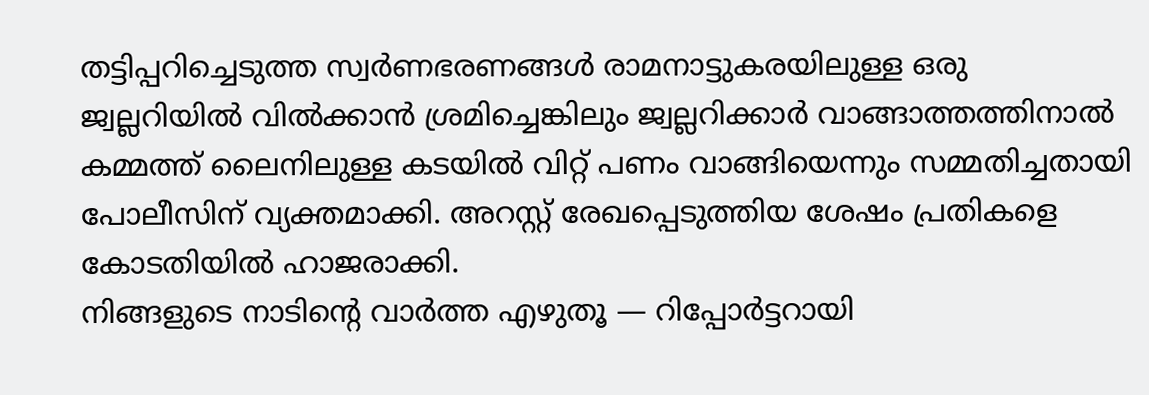തട്ടിപ്പറിച്ചെടുത്ത സ്വര്‍ണഭരണങ്ങള്‍ രാമനാട്ടുകരയിലുള്ള ഒരു ജ്വല്ലറിയില്‍ വില്‍ക്കാന്‍ ശ്രമിച്ചെങ്കിലും ജ്വല്ലറിക്കാര്‍ വാങ്ങാത്തത്തിനാല്‍ കമ്മത്ത് ലൈനിലുള്ള കടയില്‍ വിറ്റ് പണം വാങ്ങിയെന്നും സമ്മതിച്ചതായി പോലീസിന് വ്യക്തമാക്കി. അറസ്റ്റ് രേഖപ്പെടുത്തിയ ശേഷം പ്രതികളെ കോടതിയിൽ ഹാജരാക്കി.
നിങ്ങളുടെ നാടിന്റെ വാർത്ത എഴുതൂ — റിപ്പോർട്ടറായി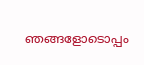ഞങ്ങളോടൊപ്പം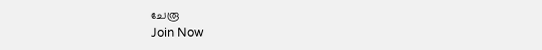ചേരൂ
Join Now